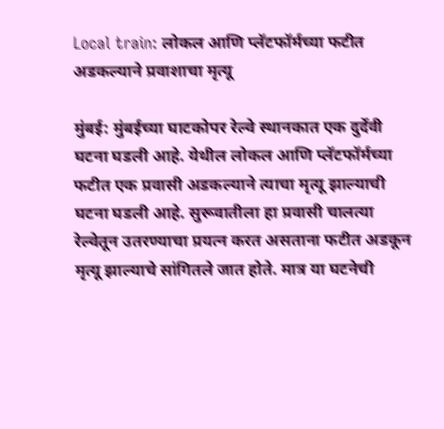Local train: लोकल आणि प्लॅटफॉर्मच्या फटीत अडकल्याने प्रवाशाचा मृत्यू

मुंबई: मुंबईच्या घाटकोपर रेल्वे स्थानकात एक दुर्देवी घटना घडली आहे. येथील लोकल आणि प्लॅटफॉर्मच्या फटीत एक प्रवासी अडकल्याने त्याचा मृत्यू झाल्याची घटना घडली आहे. सुरूवातीला हा प्रवासी चालत्या रेल्वेतून उतरण्याचा प्रयत्न करत असताना फटीत अडकून मृत्यू झाल्याचे सांगितले जात होते. मात्र या घटनेची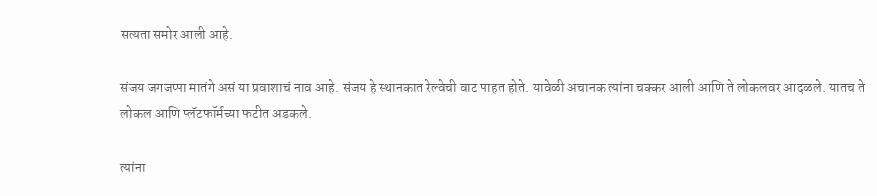सत्यता समोर आली आहे.

संजय जगजप्पा मातंगे असं या प्रवाशाचं नाव आहे. संजय हे स्थानकात रेल्वेची वाट पाहत होते. यावेळी अचानक त्यांना चक्कर आली आणि ते लोकलवर आदळले. यातच ते लोकल आणि प्लॅटफॉर्मच्या फटीत अडकले.

त्यांना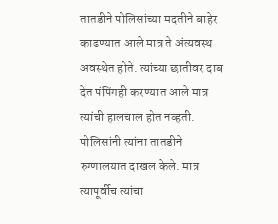तातडीने पोलिसांच्या मदतीने बाहेर काढण्यात आले मात्र ते अंत्यवस्थ अवस्थेत होते. त्यांच्या छातीवर दाब देत पंपिंगही करण्यात आले मात्र त्यांची हालचाल होत नव्हती. पोलिसांनी त्यांना तातडीने रुग्णालयात दाखल केले. मात्र त्यापूर्वीच त्यांचा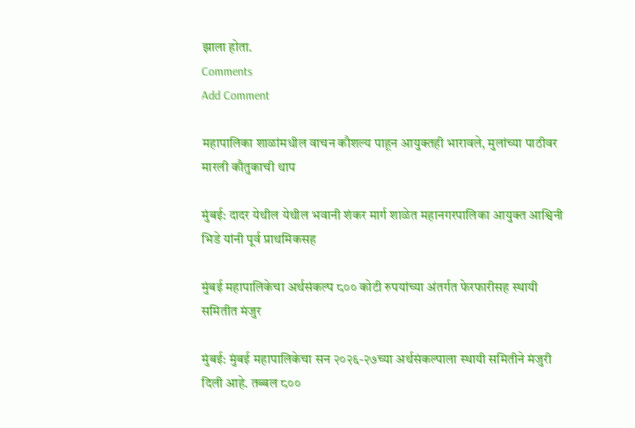झाला होता.
Comments
Add Comment

महापालिका शाळांमधील वाचन कौशल्य पाहून आयुक्तही भारावले, मुलांच्या पाठीवर मारली कौतुकाची थाप

मुंबई: दादर येथील येथील भवानी शंकर मार्ग शाळेत महानगरपालिका आयुक्त आश्विनी भिडे यांनी पूर्व प्राथमिकसह

मुंबई महापालिकेचा अर्थसंकल्प ८०० कोटी रुपयांच्या अंतर्गत फेरफारीसह स्थायी समितीत मंजुर

मुंबई: मुंबई महापालिकेचा सन २०२६-२७च्या अर्थसंकल्पाला स्थायी समितीने मंजुरी दिली आहे. तब्बल ८००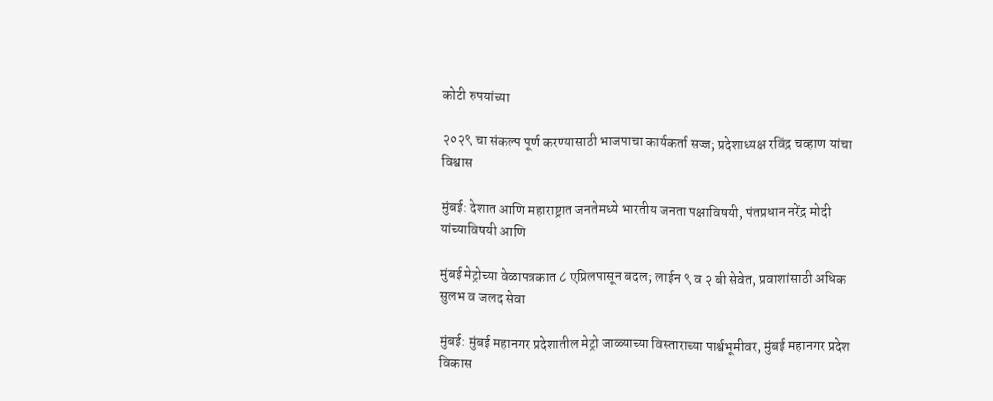कोटी रुपयांच्या

२०२९ चा संकल्प पूर्ण करण्यासाठी भाजपाचा कार्यकर्ता सज्ज; प्रदेशाध्यक्ष रविंद्र चव्हाण यांचा विश्वास

मुंबई: देशात आणि महाराष्ट्रात जनतेमध्ये भारतीय जनता पक्षाविषयी, पंतप्रधान नरेंद्र मोदी यांच्याविषयी आणि

मुंबई मेट्रोच्या वेळापत्रकात ८ एप्रिलपासून बदल; लाईन ९ व २ बी सेवेत, प्रवाशांसाठी अधिक सुलभ व जलद सेवा

मुंबई: मुंबई महानगर प्रदेशातील मेट्रो जाळ्याच्या विस्ताराच्या पार्श्वभूमीवर, मुंबई महानगर प्रदेश विकास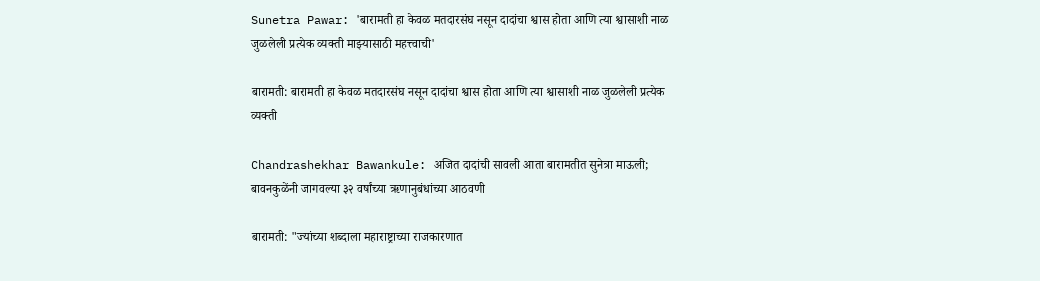Sunetra Pawar: 'बारामती हा केवळ मतदारसंघ नसून दादांचा श्वास होता आणि त्या श्वासाशी नाळ जुळलेली प्रत्येक व्यक्ती माझ्यासाठी महत्त्वाची'

बारामती: बारामती हा केवळ मतदारसंघ नसून दादांचा श्वास होता आणि त्या श्वासाशी नाळ जुळलेली प्रत्येक व्यक्ती

Chandrashekhar Bawankule: अजित दादांची सावली आता बारामतीत सुनेत्रा माऊली; बावनकुळेंनी जागवल्या ३२ वर्षांच्या ऋणानुबंधांच्या आठवणी

बारामती: "ज्यांच्या शब्दाला महाराष्ट्राच्या राजकारणात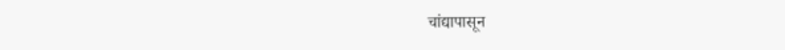चांद्यापासून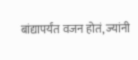बांद्यापर्यंत वजन होतं, ज्यांनी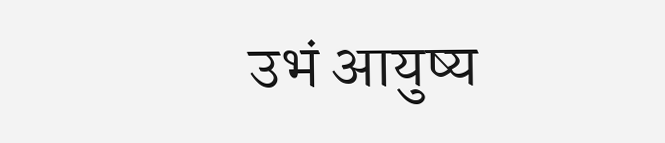उभं आयुष्य